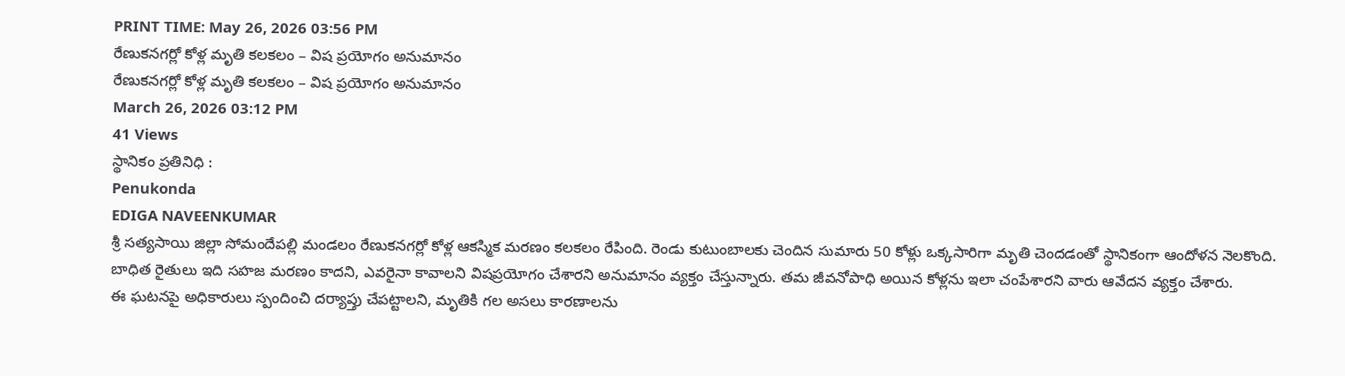PRINT TIME: May 26, 2026 03:56 PM
రేణుకనగర్లో కోళ్ల మృతి కలకలం – విష ప్రయోగం అనుమానం
రేణుకనగర్లో కోళ్ల మృతి కలకలం – విష ప్రయోగం అనుమానం
March 26, 2026 03:12 PM
41 Views
స్థానికం ప్రతినిధి :
Penukonda
EDIGA NAVEENKUMAR
శ్రీ సత్యసాయి జిల్లా సోమందేపల్లి మండలం రేణుకనగర్లో కోళ్ల ఆకస్మిక మరణం కలకలం రేపింది. రెండు కుటుంబాలకు చెందిన సుమారు 50 కోళ్లు ఒక్కసారిగా మృతి చెందడంతో స్థానికంగా ఆందోళన నెలకొంది.
బాధిత రైతులు ఇది సహజ మరణం కాదని, ఎవరైనా కావాలని విషప్రయోగం చేశారని అనుమానం వ్యక్తం చేస్తున్నారు. తమ జీవనోపాధి అయిన కోళ్లను ఇలా చంపేశారని వారు ఆవేదన వ్యక్తం చేశారు.
ఈ ఘటనపై అధికారులు స్పందించి దర్యాప్తు చేపట్టాలని, మృతికి గల అసలు కారణాలను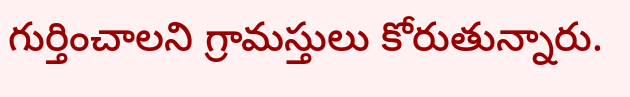గుర్తించాలని గ్రామస్తులు కోరుతున్నారు.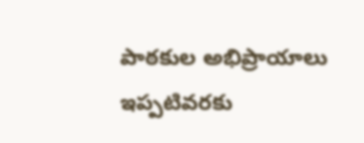పాఠకుల అభిప్రాయాలు
ఇప్పటివరకు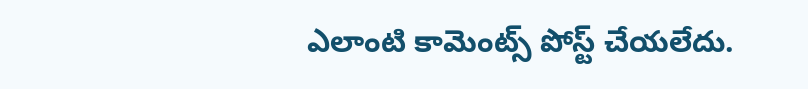ఎలాంటి కామెంట్స్ పోస్ట్ చేయలేదు.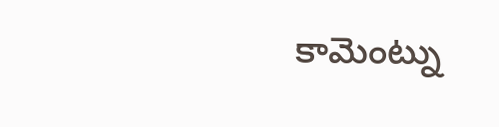కామెంట్ను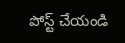పోస్ట్ చేయండి